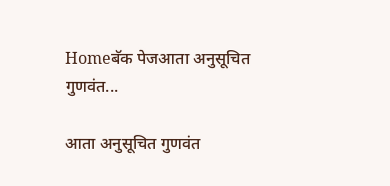Homeबॅक पेजआता अनुसूचित गुणवंत...

आता अनुसूचित गुणवंत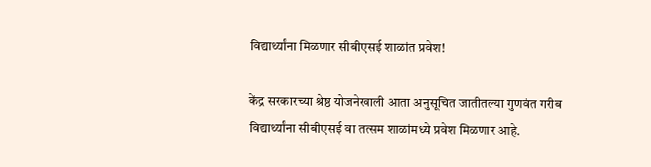विद्यार्थ्यांना मिळणार सीबीएसई शाळांत प्रवेश!

केंद्र सरकारच्या श्रेष्ठ योजनेखाली आता अनुसूचित जातीतल्या गुणवंत गरीब विद्यार्थ्यांना सीबीएसई वा तत्सम शाळांमध्ये प्रवेश मिळणार आहे.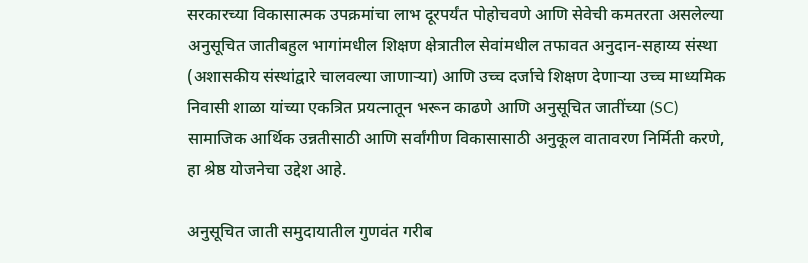सरकारच्या विकासात्मक उपक्रमांचा लाभ दूरपर्यंत पोहोचवणे आणि सेवेची कमतरता असलेल्या अनुसूचित जातीबहुल भागांमधील शिक्षण क्षेत्रातील सेवांमधील तफावत अनुदान-सहाय्य संस्था (अशासकीय संस्थांद्वारे चालवल्या जाणाऱ्या) आणि उच्च दर्जाचे शिक्षण देणाऱ्या उच्च माध्यमिक निवासी शाळा यांच्या एकत्रित प्रयत्नातून भरून काढणे आणि अनुसूचित जातींच्या (SC) सामाजिक आर्थिक उन्नतीसाठी आणि सर्वांगीण विकासासाठी अनुकूल वातावरण निर्मिती करणे, हा श्रेष्ठ योजनेचा उद्देश आहे.

अनुसूचित जाती समुदायातील गुणवंत गरीब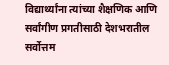विद्यार्थ्यांना त्यांच्या शैक्षणिक आणि सर्वांगीण प्रगतीसाठी देशभरातील सर्वोत्तम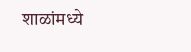शाळांमध्ये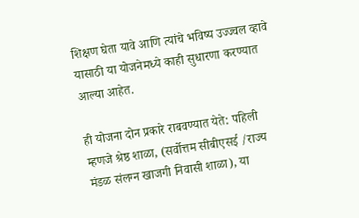शिक्षण घेता यावे आणि त्यांचे भविष्य उज्ज्वल व्हावे यासाठी या योजनेमध्ये काही सुधारणा करण्यात आल्या आहेत.

ही योजना दोन प्रकारे राबवण्यात येते: पहिली म्हणजे श्रेष्ठ शाळा, (सर्वोत्तम सीबीएसई /राज्य मंडळ संलग्न खाजगी निवासी शाळा), या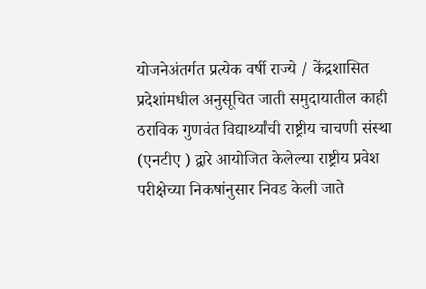योजनेअंतर्गत प्रत्येक वर्षी राज्ये / केंद्रशासित प्रदेशांमधील अनुसूचित जाती समुदायातील काही ठराविक गुणवंत विद्यार्थ्यांची राष्ट्रीय चाचणी संस्था (एनटीए ) द्वारे आयोजित केलेल्या राष्ट्रीय प्रवेश परीक्षेच्या निकषांनुसार निवड केली जाते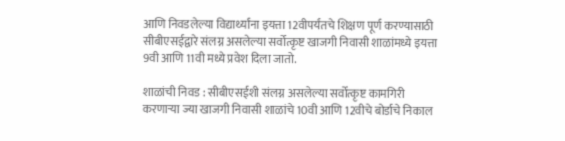आणि निवडलेल्या विद्यार्थ्यांना इयत्ता 12वीपर्यंतचे शिक्षण पूर्ण करण्यासाठी सीबीएसईद्वारे संलग्न असलेल्या सर्वोत्कृष्ट खाजगी निवासी शाळांमध्ये इयत्ता 9वी आणि 11वी मध्ये प्रवेश दिला जातो.

शाळांची निवड : सीबीएसईशी संलग्न असलेल्या सर्वोत्कृष्ट कामगिरी करणाऱ्या ज्या खाजगी निवासी शाळांचे 10वी आणि 12वीचे बोर्डाचे निकाल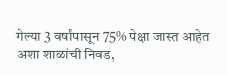गेल्या 3 वर्षांपासून 75% पेक्षा जास्त आहेत अशा शाळांची निवड,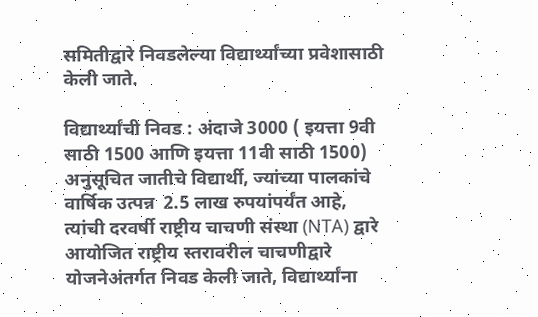समितीद्वारे निवडलेल्या विद्यार्थ्यांच्या प्रवेशासाठी केली जाते.

विद्यार्थ्यांची निवड : अंदाजे 3000 ( इयत्ता 9वी साठी 1500 आणि इयत्ता 11वी साठी 1500) अनुसूचित जातीचे विद्यार्थी, ज्यांच्या पालकांचे वार्षिक उत्पन्न  2.5 लाख रुपयांपर्यंत आहे, त्यांची दरवर्षी राष्ट्रीय चाचणी संस्था (NTA) द्वारे आयोजित राष्ट्रीय स्तरावरील चाचणीद्वारे योजनेअंतर्गत निवड केली जाते, विद्यार्थ्यांना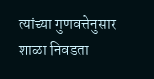त्यांच्या गुणवत्तेनुसार शाळा निवडता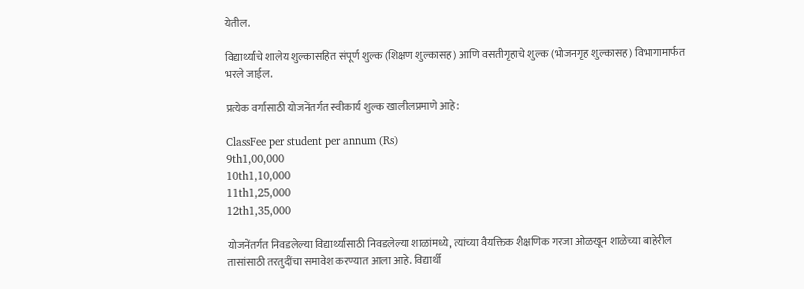येतील.

विद्यार्थ्यांचे शालेय शुल्कासहित संपूर्ण शुल्क (शिक्षण शुल्कासह) आणि वसतीगृहाचे शुल्क (भोजनगृह शुल्कासह) विभागामार्फत भरले जाईल.

प्रत्येक वर्गासाठी योजनेंतर्गत स्वीकार्य शुल्क खालीलप्रमाणे आहे:

ClassFee per student per annum (Rs)
9th1,00,000
10th1,10,000
11th1,25,000
12th1,35,000

योजनेंतर्गत निवडलेल्या विद्यार्थ्यांसाठी निवडलेल्या शाळांमध्ये, त्यांच्या वैयक्तिक शैक्षणिक गरजा ओळखून शाळेच्या बाहेरील तासांसाठी तरतुदींचा समावेश करण्यात आला आहे. विद्यार्थी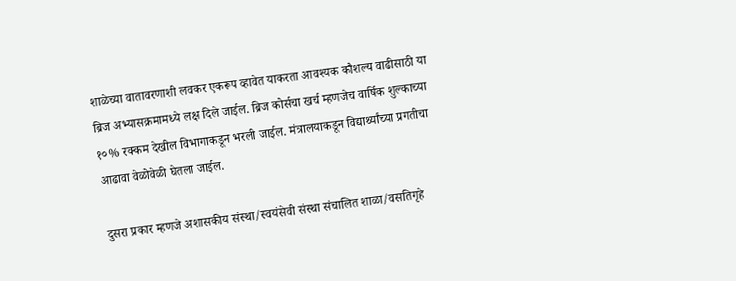शाळेच्या वातावरणाशी लवकर एकरूप व्हावेत याकरता आवश्यक कौशल्य वाढीसाठी या ब्रिज अभ्यासक्रमामध्ये लक्ष दिले जाईल. ब्रिज कोर्सचा खर्च म्हणजेच वार्षिक शुल्काच्या १०% रक्कम देखील विभागाकडून भरली जाईल. मंत्रालयाकडून विद्यार्थ्यांच्या प्रगतीचा आढावा वेळोवेळी घेतला जाईल.

दुसरा प्रकार म्हणजे अशासकीय संस्था/स्वयंसेवी संस्था संचालित शाळा/वसतिगृहे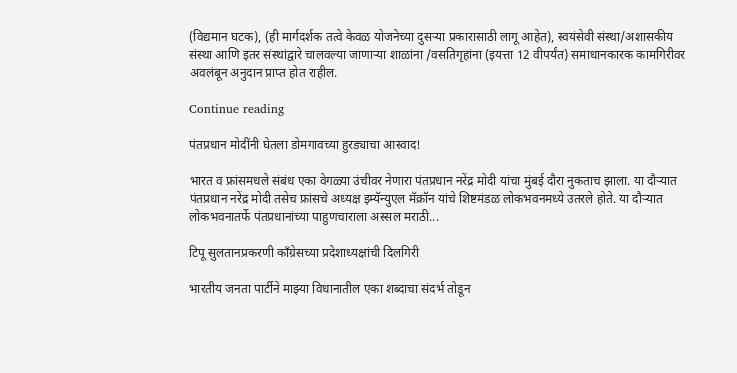(विद्यमान घटक), (ही मार्गदर्शक तत्वे केवळ योजनेच्या दुसऱ्या प्रकारासाठी लागू आहेत), स्वयंसेवी संस्था/अशासकीय संस्था आणि इतर संस्थांद्वारे चालवल्या जाणाऱ्या शाळांना /वसतिगृहांना (इयत्ता 12 वीपर्यंत) समाधानकारक कामगिरीवर अवलंबून अनुदान प्राप्त होत राहील.

Continue reading

पंतप्रधान मोदींनी घेतला डोमगावच्या हुरड्याचा आस्वाद!

भारत व फ्रांसमधले संबंध एका वेगळ्या उंचीवर नेणारा पंतप्रधान नरेंद्र मोदी यांचा मुंबई दौरा नुकताच झाला. या दौऱ्यात पंतप्रधान नरेंद्र मोदी तसेच फ्रांसचे अध्यक्ष इम्यॅन्युएल मॅक्रॉन यांचे शिष्टमंडळ लोकभवनमध्ये उतरले होते. या दौऱ्यात लोकभवनातर्फे पंतप्रधानांच्या पाहुणचाराला अस्सल मराठी...

टिपू सुलतानप्रकरणी काँग्रेसच्या प्रदेशाध्यक्षांची दिलगिरी

भारतीय जनता पार्टीने माझ्या विधानातील एका शब्दाचा संदर्भ तोडून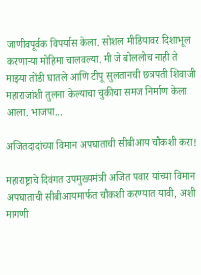जाणीवपूर्वक विपर्यास केला. सोशल मीडियावर दिशाभूल करणाऱ्या मोहिमा चालवल्या. मी जे बोललोच नाही ते माझ्या तोंडी घातले आणि टीपू सुलतानची छत्रपती शिवाजी महाराजांशी तुलना केल्याचा चुकीचा समज निर्माण केला आला. भाजपा...

अजितदादांच्या विमान अपघाताची सीबीआय चौकशी करा!

महाराष्ट्राचे दिवंगत उपमुख्यमंत्री अजित पवार यांच्या विमान अपघाताची सीबीआयमार्फत चौकशी करण्यात यावी, अशी मागणी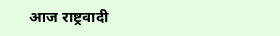आज राष्ट्रवादी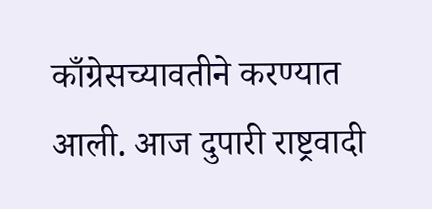काँग्रेसच्यावतीने करण्यात आली. आज दुपारी राष्ट्रवादी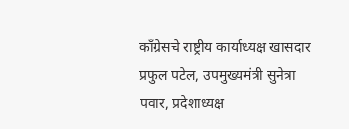काँग्रेसचे राष्ट्रीय कार्याध्यक्ष खासदार प्रफुल पटेल, उपमुख्यमंत्री सुनेत्रा पवार, प्रदेशाध्यक्ष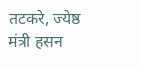तटकरे, ज्येष्ठ मंत्री हसन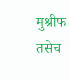मुश्रीफ तसेच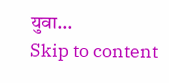युवा...
Skip to content